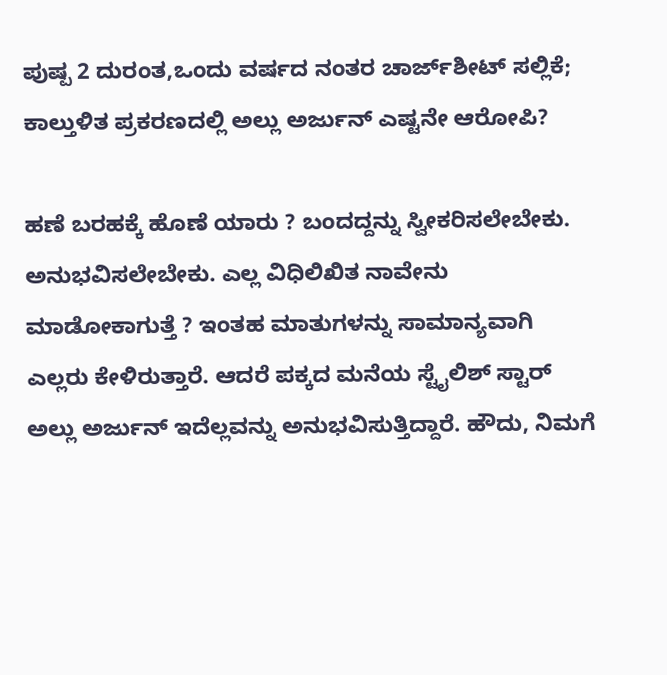ಪುಷ್ಪ 2 ದುರಂತ,ಒಂದು ವರ್ಷದ ನಂತರ ಚಾರ್ಜ್‌ಶೀಟ್ ಸಲ್ಲಿಕೆ; ಕಾಲ್ತುಳಿತ ಪ್ರಕರಣದಲ್ಲಿ ಅಲ್ಲು ಅರ್ಜುನ್ ಎಷ್ಟನೇ ಆರೋಪಿ?

ಹಣೆ ಬರಹಕ್ಕೆ ಹೊಣೆ ಯಾರು ? ಬಂದದ್ದನ್ನು ಸ್ವೀಕರಿಸಲೇಬೇಕು. ಅನುಭವಿಸಲೇಬೇಕು. ಎಲ್ಲ ವಿಧಿಲಿಖಿತ ನಾವೇನು ಮಾಡೋಕಾಗುತ್ತೆ ? ಇಂತಹ ಮಾತುಗಳನ್ನು ಸಾಮಾನ್ಯವಾಗಿ ಎಲ್ಲರು ಕೇಳಿರುತ್ತಾರೆ. ಆದರೆ ಪಕ್ಕದ ಮನೆಯ ಸ್ಟೈಲಿಶ್ ಸ್ಟಾರ್ ಅಲ್ಲು ಅರ್ಜುನ್ ಇದೆಲ್ಲವನ್ನು ಅನುಭವಿಸುತ್ತಿದ್ದಾರೆ. ಹೌದು, ನಿಮಗೆ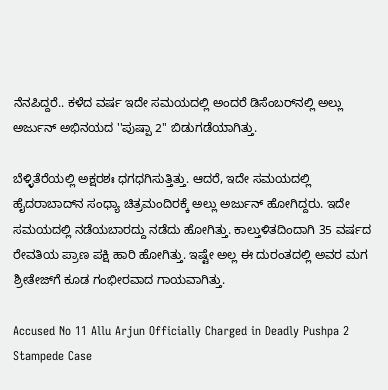ನೆನಪಿದ್ದರೆ.. ಕಳೆದ ವರ್ಷ ಇದೇ ಸಮಯದಲ್ಲಿ ಅಂದರೆ ಡಿಸೆಂಬರ್‌ನಲ್ಲಿ ಅಲ್ಲು ಅರ್ಜುನ್ ಅಭಿನಯದ ''ಪುಷ್ಪಾ 2'' ಬಿಡುಗಡೆಯಾಗಿತ್ತು.

ಬೆಳ್ಳಿತೆರೆಯಲ್ಲಿ ಅಕ್ಷರಶಃ ಧಗಧಗಿಸುತ್ತಿತ್ತು. ಆದರೆ, ಇದೇ ಸಮಯದಲ್ಲಿ ಹೈದರಾಬಾದ್‌ನ ಸಂಧ್ಯಾ ಚಿತ್ರಮಂದಿರಕ್ಕೆ ಅಲ್ಲು ಅರ್ಜುನ್ ಹೋಗಿದ್ದರು. ಇದೇ ಸಮಯದಲ್ಲಿ ನಡೆಯಬಾರದ್ದು ನಡೆದು ಹೋಗಿತ್ತು. ಕಾಲ್ತುಳಿತದಿಂದಾಗಿ 35 ವರ್ಷದ ರೇವತಿಯ ಪ್ರಾಣ ಪಕ್ಷಿ ಹಾರಿ ಹೋಗಿತ್ತು. ಇಷ್ಟೇ ಅಲ್ಲ ಈ ದುರಂತದಲ್ಲಿ ಅವರ ಮಗ ಶ್ರೀತೇಜ್‌ಗೆ ಕೂಡ ಗಂಭೀರವಾದ ಗಾಯವಾಗಿತ್ತು.

Accused No 11 Allu Arjun Officially Charged in Deadly Pushpa 2 Stampede Case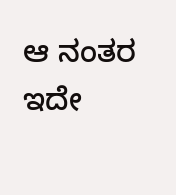ಆ ನಂತರ ಇದೇ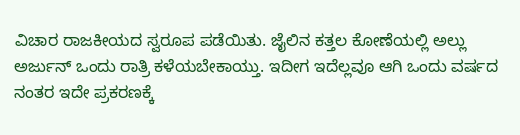ವಿಚಾರ ರಾಜಕೀಯದ ಸ್ವರೂಪ ಪಡೆಯಿತು. ಜೈಲಿನ ಕತ್ತಲ ಕೋಣೆಯಲ್ಲಿ ಅಲ್ಲು ಅರ್ಜುನ್ ಒಂದು ರಾತ್ರಿ ಕಳೆಯಬೇಕಾಯ್ತು. ಇದೀಗ ಇದೆಲ್ಲವೂ ಆಗಿ ಒಂದು ವರ್ಷದ ನಂತರ ಇದೇ ಪ್ರಕರಣಕ್ಕೆ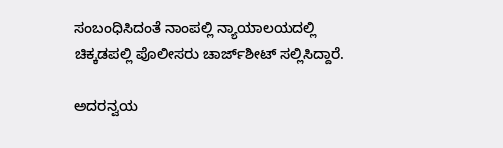ಸಂಬಂಧಿಸಿದಂತೆ ನಾಂಪಲ್ಲಿ ನ್ಯಾಯಾಲಯದಲ್ಲಿ ಚಿಕ್ಕಡಪಲ್ಲಿ ಪೊಲೀಸರು ಚಾರ್ಜ್‌ಶೀಟ್ ಸಲ್ಲಿಸಿದ್ದಾರೆ.

ಅದರನ್ವಯ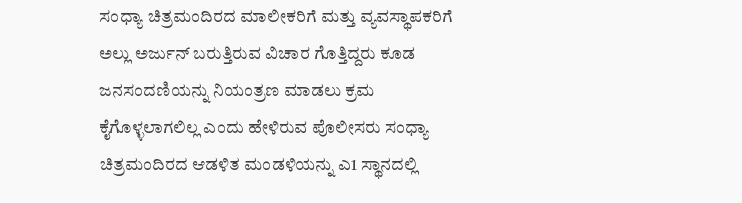ಸಂಧ್ಯಾ ಚಿತ್ರಮಂದಿರದ ಮಾಲೀಕರಿಗೆ ಮತ್ತು ವ್ಯವಸ್ಥಾಪಕರಿಗೆ ಅಲ್ಲು ಅರ್ಜುನ್ ಬರುತ್ತಿರುವ ವಿಚಾರ ಗೊತ್ತಿದ್ದರು ಕೂಡ ಜನಸಂದಣಿಯನ್ನು ನಿಯಂತ್ರಣ ಮಾಡಲು ಕ್ರಮ ಕೈಗೊಳ್ಳಲಾಗಲಿಲ್ಲ ಎಂದು ಹೇಳಿರುವ ಪೊಲೀಸರು ಸಂಧ್ಯಾ ಚಿತ್ರಮಂದಿರದ ಆಡಳಿತ ಮಂಡಳಿಯನ್ನು ಎ1 ಸ್ಥಾನದಲ್ಲಿ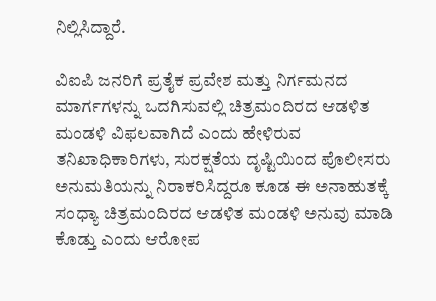ನಿಲ್ಲಿಸಿದ್ದಾರೆ.

ವಿಐಪಿ ಜನರಿಗೆ ಪ್ರತೈಕ ಪ್ರವೇಶ ಮತ್ತು ನಿರ್ಗಮನದ ಮಾರ್ಗಗಳನ್ನು ಒದಗಿಸುವಲ್ಲಿ ಚಿತ್ರಮಂದಿರದ ಆಡಳಿತ ಮಂಡಳಿ ವಿಫಲವಾಗಿದೆ ಎಂದು ಹೇಳಿರುವ ತನಿಖಾಧಿಕಾರಿಗಳು, ಸುರಕ್ಷತೆಯ ದೃಷ್ಟಿಯಿಂದ ಪೊಲೀಸರು ಅನುಮತಿಯನ್ನು ನಿರಾಕರಿಸಿದ್ದರೂ ಕೂಡ ಈ ಅನಾಹುತಕ್ಕೆ ಸಂಧ್ಯಾ ಚಿತ್ರಮಂದಿರದ ಆಡಳಿತ ಮಂಡಳಿ ಅನುವು ಮಾಡಿ ಕೊಡ್ತು ಎಂದು ಆರೋಪ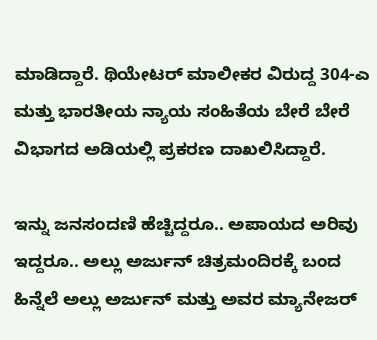ಮಾಡಿದ್ದಾರೆ. ಥಿಯೇಟರ್ ಮಾಲೀಕರ ವಿರುದ್ದ 304-ಎ ಮತ್ತು ಭಾರತೀಯ ನ್ಯಾಯ ಸಂಹಿತೆಯ ಬೇರೆ ಬೇರೆ ವಿಭಾಗದ ಅಡಿಯಲ್ಲಿ ಪ್ರಕರಣ ದಾಖಲಿಸಿದ್ದಾರೆ.

ಇನ್ನು ಜನಸಂದಣಿ ಹೆಚ್ಚಿದ್ದರೂ.. ಅಪಾಯದ ಅರಿವು ಇದ್ದರೂ.. ಅಲ್ಲು ಅರ್ಜುನ್ ಚಿತ್ರಮಂದಿರಕ್ಕೆ ಬಂದ ಹಿನ್ನೆಲೆ ಅಲ್ಲು ಅರ್ಜುನ್ ಮತ್ತು ಅವರ ಮ್ಯಾನೇಜರ್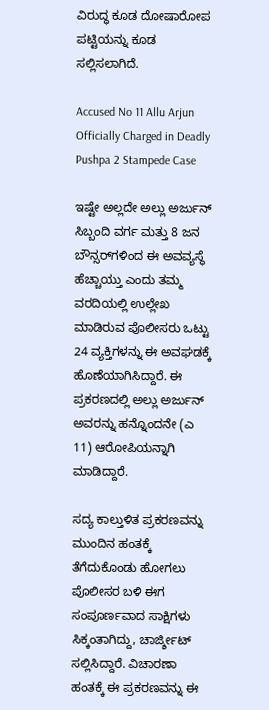ವಿರುದ್ಧ ಕೂಡ ದೋಷಾರೋಪ ಪಟ್ಟಿಯನ್ನು ಕೂಡ ಸಲ್ಲಿಸಲಾಗಿದೆ.

Accused No 11 Allu Arjun Officially Charged in Deadly Pushpa 2 Stampede Case

ಇಷ್ಟೇ ಅಲ್ಲದೇ ಅಲ್ಲು ಅರ್ಜುನ್ ಸಿಬ್ಬಂದಿ ವರ್ಗ ಮತ್ತು 8 ಜನ ಬೌನ್ಸರ್‌ಗಳಿಂದ ಈ ಅವವ್ಯಸ್ಥೆ ಹೆಚ್ಚಾಯ್ತು ಎಂದು ತಮ್ಮ ವರದಿಯಲ್ಲಿ ಉಲ್ಲೇಖ ಮಾಡಿರುವ ಪೊಲೀಸರು ಒಟ್ಟು 24 ವ್ಯಕ್ತಿಗಳನ್ನು ಈ ಅವಘಡಕ್ಕೆ ಹೊಣೆಯಾಗಿಸಿದ್ದಾರೆ. ಈ ಪ್ರಕರಣದಲ್ಲಿ ಅಲ್ಲು ಅರ್ಜುನ್ ಅವರನ್ನು ಹನ್ನೊಂದನೇ (ಎ 11) ಆರೋಪಿಯನ್ನಾಗಿ ಮಾಡಿದ್ದಾರೆ.

ಸದ್ಯ ಕಾಲ್ತುಳಿತ ಪ್ರಕರಣವನ್ನು ಮುಂದಿನ ಹಂತಕ್ಕೆ ತೆಗೆದುಕೊಂಡು ಹೋಗಲು ಪೊಲೀಸರ ಬಳಿ ಈಗ ಸಂಪೂರ್ಣವಾದ ಸಾಕ್ಷಿಗಳು ಸಿಕ್ಕಂತಾಗಿದ್ದು, ಚಾರ್ಜ್ಶೀಟ್ ಸಲ್ಲಿಸಿದ್ದಾರೆ. ವಿಚಾರಣಾ ಹಂತಕ್ಕೆ ಈ ಪ್ರಕರಣವನ್ನು ಈ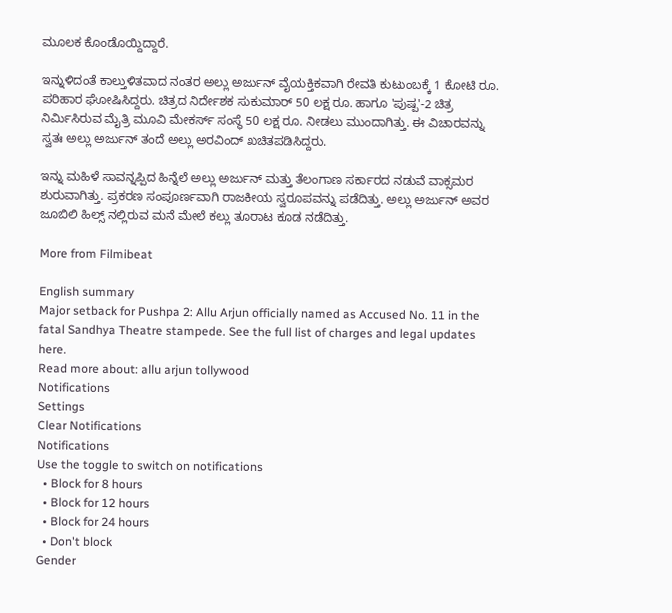ಮೂಲಕ ಕೊಂಡೊಯ್ದಿದ್ದಾರೆ.

ಇನ್ನುಳಿದಂತೆ ಕಾಲ್ತುಳಿತವಾದ ನಂತರ ಅಲ್ಲು ಅರ್ಜುನ್ ವೈಯಕ್ತಿಕವಾಗಿ ರೇವತಿ ಕುಟುಂಬಕ್ಕೆ 1 ಕೋಟಿ ರೂ. ಪರಿಹಾರ ಘೋಷಿಸಿದ್ದರು. ಚಿತ್ರದ ನಿರ್ದೇಶಕ ಸುಕುಮಾರ್ 50 ಲಕ್ಷ ರೂ. ಹಾಗೂ 'ಪುಷ್ಪ'-2 ಚಿತ್ರ ನಿರ್ಮಿಸಿರುವ ಮೈತ್ರಿ ಮೂವಿ ಮೇಕರ್ಸ್ ಸಂಸ್ಥೆ 50 ಲಕ್ಷ ರೂ. ನೀಡಲು ಮುಂದಾಗಿತ್ತು. ಈ ವಿಚಾರವನ್ನು ಸ್ವತಃ ಅಲ್ಲು ಅರ್ಜುನ್ ತಂದೆ ಅಲ್ಲು ಅರವಿಂದ್ ಖಚಿತಪಡಿಸಿದ್ದರು.

ಇನ್ನು ಮಹಿಳೆ ಸಾವನ್ನಪ್ಪಿದ ಹಿನ್ನೆಲೆ ಅಲ್ಲು ಅರ್ಜುನ್ ಮತ್ತು ತೆಲಂಗಾಣ ಸರ್ಕಾರದ ನಡುವೆ ವಾಕ್ಸಮರ ಶುರುವಾಗಿತ್ತು. ಪ್ರಕರಣ ಸಂಪೂರ್ಣವಾಗಿ ರಾಜಕೀಯ ಸ್ವರೂಪವನ್ನು ಪಡೆದಿತ್ತು. ಅಲ್ಲು ಅರ್ಜುನ್ ಅವರ ಜೂಬಿಲಿ ಹಿಲ್ಸ್ ನಲ್ಲಿರುವ ಮನೆ ಮೇಲೆ ಕಲ್ಲು ತೂರಾಟ ಕೂಡ ನಡೆದಿತ್ತು.

More from Filmibeat

English summary
Major setback for Pushpa 2: Allu Arjun officially named as Accused No. 11 in the fatal Sandhya Theatre stampede. See the full list of charges and legal updates here.
Read more about: allu arjun tollywood
Notifications
Settings
Clear Notifications
Notifications
Use the toggle to switch on notifications
  • Block for 8 hours
  • Block for 12 hours
  • Block for 24 hours
  • Don't block
Gender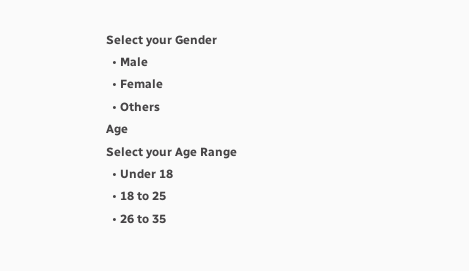Select your Gender
  • Male
  • Female
  • Others
Age
Select your Age Range
  • Under 18
  • 18 to 25
  • 26 to 35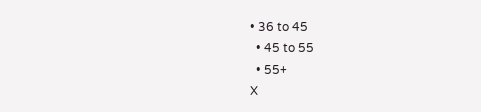• 36 to 45
  • 45 to 55
  • 55+
X